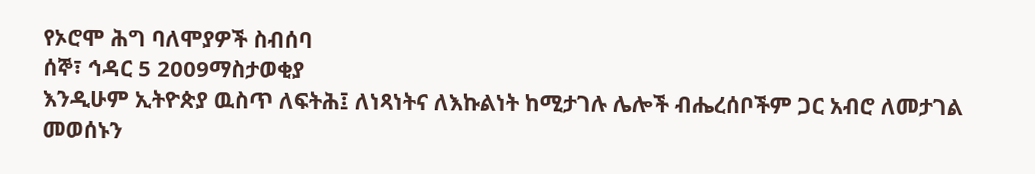የኦሮሞ ሕግ ባለሞያዎች ስብሰባ
ሰኞ፣ ኅዳር 5 2009ማስታወቂያ
እንዲሁም ኢትዮጵያ ዉስጥ ለፍትሕ፤ ለነጻነትና ለእኩልነት ከሚታገሉ ሌሎች ብሔረሰቦችም ጋር አብሮ ለመታገል መወሰኑን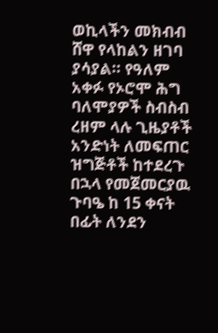ወኪላችን መክብብ ሸዋ የላከልን ዘገባ ያሳያል። የዓለም አቀፉ የኦሮሞ ሕግ ባለሞያዎች ስብስብ ረዘም ላሉ ጊዜያቶች አንድነት ለመፍጠር ዝግጅቶች ከተደረጉ በኋላ የመጀመርያዉ ጉባዔ ከ 15 ቀናት በፊት ለንደን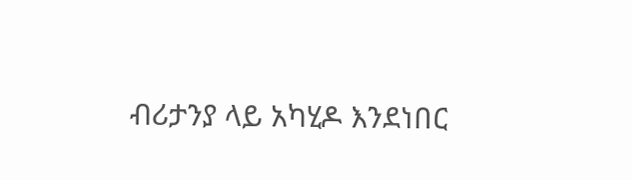ብሪታንያ ላይ አካሂዶ እንደነበር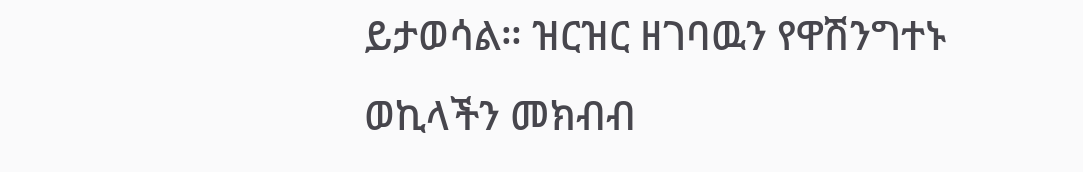ይታወሳል። ዝርዝር ዘገባዉን የዋሽንግተኑ ወኪላችን መክብብ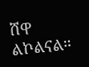ሸዋ ልኮልናል።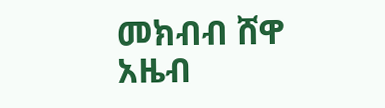መክብብ ሸዋ
አዜብ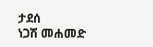ታደሰ
ነጋሽ መሐመድ